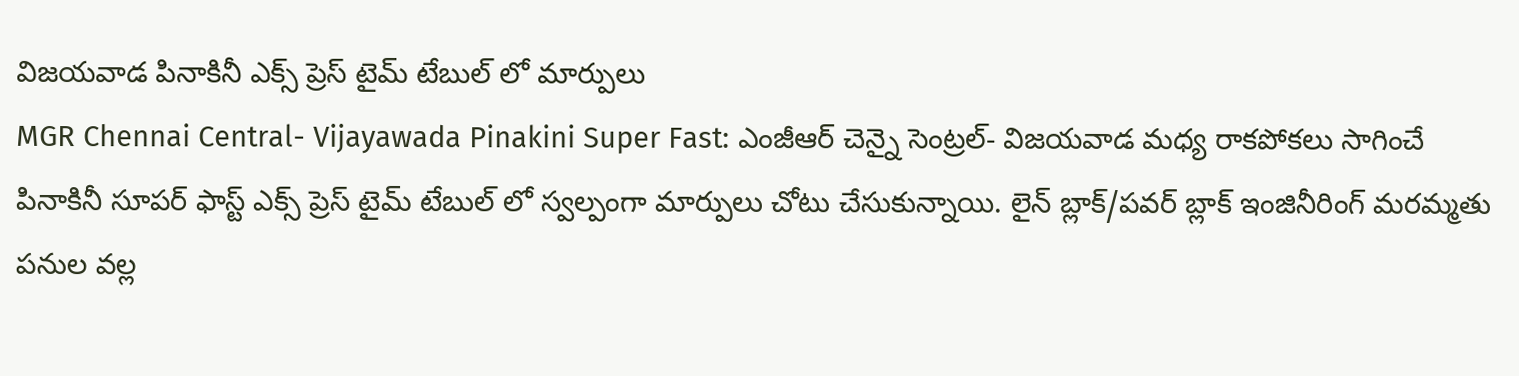విజయవాడ పినాకినీ ఎక్స్ ప్రెస్ టైమ్ టేబుల్ లో మార్పులు
MGR Chennai Central- Vijayawada Pinakini Super Fast: ఎంజీఆర్ చెన్నై సెంట్రల్- విజయవాడ మధ్య రాకపోకలు సాగించే పినాకినీ సూపర్ ఫాస్ట్ ఎక్స్ ప్రెస్ టైమ్ టేబుల్ లో స్వల్పంగా మార్పులు చోటు చేసుకున్నాయి. లైన్ బ్లాక్/పవర్ బ్లాక్ ఇంజినీరింగ్ మరమ్మతు పనుల వల్ల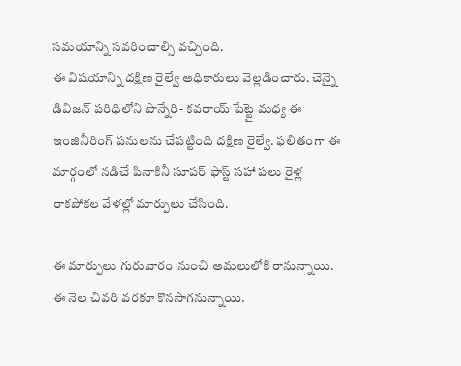సమయాన్ని సవరించాల్సి వచ్చింది.
ఈ విషయాన్ని దక్షిణ రైల్వే అధికారులు వెల్లడించారు. చెన్నై డివిజన్ పరిధిలోని పొన్నేరి- కవరాయ్ పేట్టై మధ్య ఈ ఇంజినీరింగ్ పనులను చేపట్టింది దక్షిణ రైల్వే. ఫలితంగా ఈ మార్గంలో నడిచే పినాకినీ సూపర్ ఫాస్ట్ సహా పలు రైళ్ల రాకపోకల వేళల్లో మార్పులు చేసింది.

ఈ మార్పులు గురువారం నుంచి అమలులోకి రానున్నాయి. ఈ నెల చివరి వరకూ కొనసాగనున్నాయి.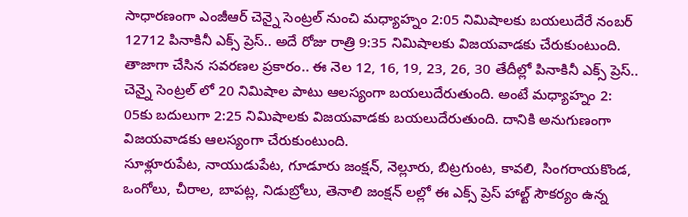సాధారణంగా ఎంజీఆర్ చెన్నై సెంట్రల్ నుంచి మధ్యాహ్నం 2:05 నిమిషాలకు బయలుదేరే నంబర్ 12712 పినాకినీ ఎక్స్ ప్రెస్.. అదే రోజు రాత్రి 9:35 నిమిషాలకు విజయవాడకు చేరుకుంటుంది.
తాజాగా చేసిన సవరణల ప్రకారం.. ఈ నెల 12, 16, 19, 23, 26, 30 తేదీల్లో పినాకినీ ఎక్స్ ప్రెస్.. చెన్నై సెంట్రల్ లో 20 నిమిషాల పాటు ఆలస్యంగా బయలుదేరుతుంది. అంటే మధ్యాహ్నం 2: 05కు బదులుగా 2:25 నిమిషాలకు విజయవాడకు బయలుదేరుతుంది. దానికి అనుగుణంగా విజయవాడకు ఆలస్యంగా చేరుకుంటుంది.
సూళ్లూరుపేట, నాయుడుపేట, గూడూరు జంక్షన్, నెల్లూరు, బిట్రగుంట, కావలి, సింగరాయకొండ, ఒంగోలు, చీరాల, బాపట్ల, నిడుబ్రోలు, తెనాలి జంక్షన్ లల్లో ఈ ఎక్స్ ప్రెస్ హాల్ట్ సౌకర్యం ఉన్న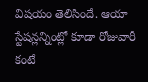విషయం తెలిసిందే. ఆయా స్టేషన్లన్నింట్లో కూడా రోజువారీ కంటే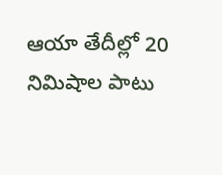ఆయా తేదీల్లో 20 నిమిషాల పాటు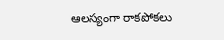ఆలస్యంగా రాకపోకలు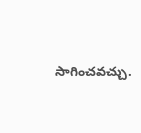సాగించవచ్చు.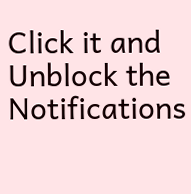Click it and Unblock the Notifications